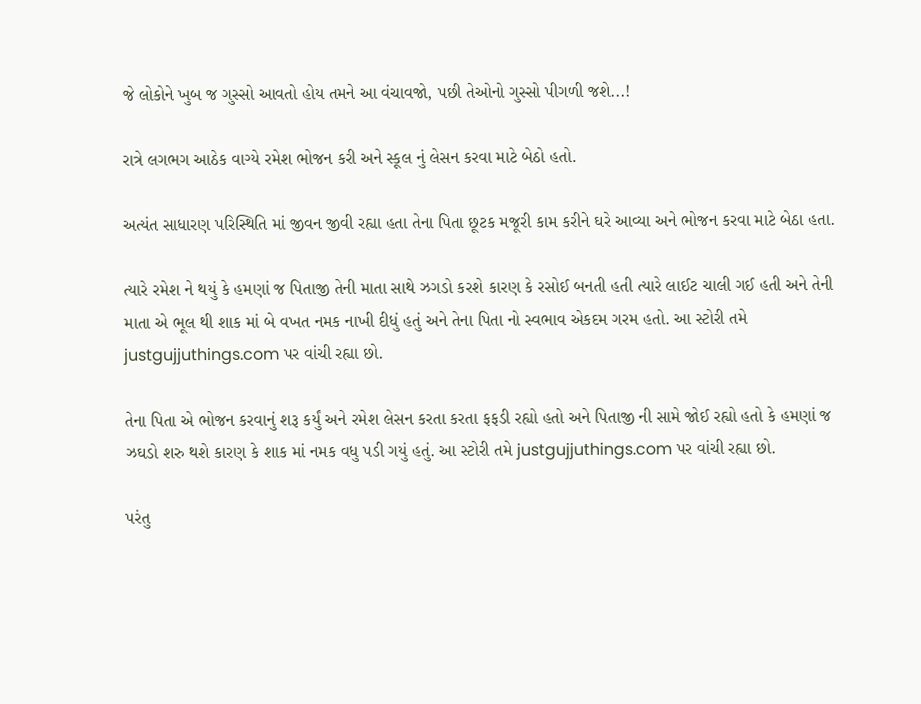જે લોકોને ખુબ જ ગુસ્સો આવતો હોય તમને આ વંચાવજો, પછી તેઓનો ગુસ્સો પીગળી જશે...!

રાત્રે લગભગ આઠેક વાગ્યે રમેશ ભોજન કરી અને સ્કૂલ નું લેસન કરવા માટે બેઠો હતો.

અત્યંત સાધારણ પરિસ્થિતિ માં જીવન જીવી રહ્યા હતા તેના પિતા છૂટક મજૂરી કામ કરીને ઘરે આવ્યા અને ભોજન કરવા માટે બેઠા હતા.

ત્યારે રમેશ ને થયું કે હમણાં જ પિતાજી તેની માતા સાથે ઝગડો કરશે કારણ કે રસોઈ બનતી હતી ત્યારે લાઈટ ચાલી ગઈ હતી અને તેની માતા એ ભૂલ થી શાક માં બે વખત નમક નાખી દીધું હતું અને તેના પિતા નો સ્વભાવ એકદમ ગરમ હતો. આ સ્ટોરી તમે justgujjuthings.com પર વાંચી રહ્યા છો.

તેના પિતા એ ભોજન કરવાનું શરૂ કર્યું અને રમેશ લેસન કરતા કરતા ફફડી રહ્યો હતો અને પિતાજી ની સામે જોઈ રહ્યો હતો કે હમણાં જ ઝઘડો શરુ થશે કારણ કે શાક માં નમક વધુ પડી ગયું હતું. આ સ્ટોરી તમે justgujjuthings.com પર વાંચી રહ્યા છો.

પરંતુ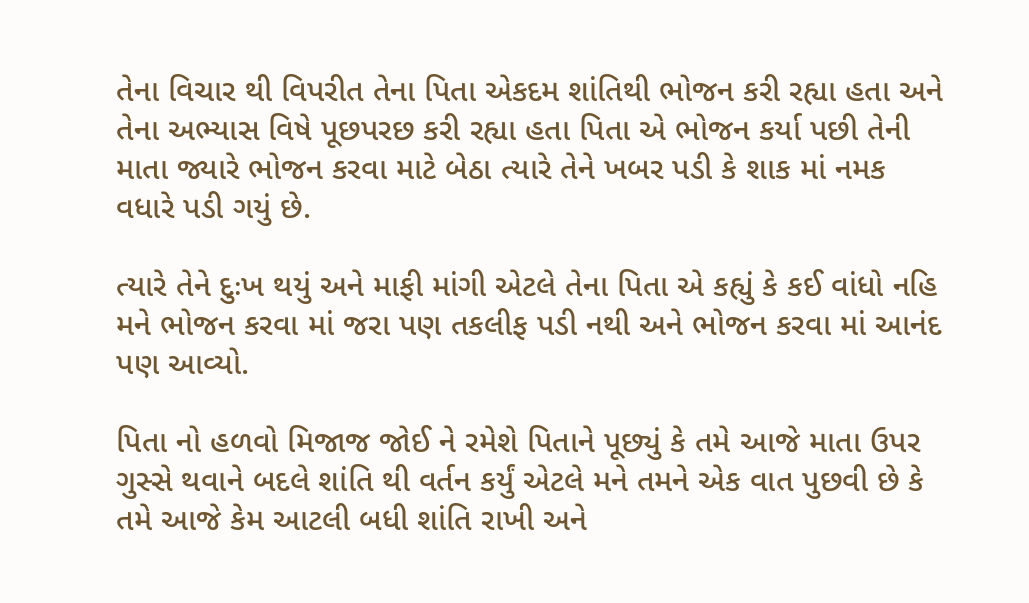તેના વિચાર થી વિપરીત તેના પિતા એકદમ શાંતિથી ભોજન કરી રહ્યા હતા અને તેના અભ્યાસ વિષે પૂછપરછ કરી રહ્યા હતા પિતા એ ભોજન કર્યા પછી તેની માતા જ્યારે ભોજન કરવા માટે બેઠા ત્યારે તેને ખબર પડી કે શાક માં નમક વધારે પડી ગયું છે.

ત્યારે તેને દુઃખ થયું અને માફી માંગી એટલે તેના પિતા એ કહ્યું કે કઈ વાંધો નહિ મને ભોજન કરવા માં જરા પણ તકલીફ પડી નથી અને ભોજન કરવા માં આનંદ પણ આવ્યો.

પિતા નો હળવો મિજાજ જોઈ ને રમેશે પિતાને પૂછ્યું કે તમે આજે માતા ઉપર ગુસ્સે થવાને બદલે શાંતિ થી વર્તન કર્યું એટલે મને તમને એક વાત પુછવી છે કે તમે આજે કેમ આટલી બધી શાંતિ રાખી અને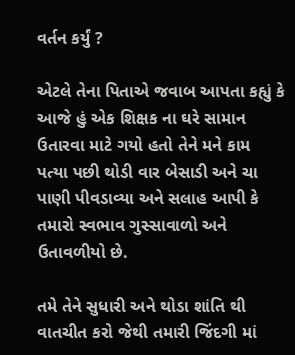વર્તન કર્યું ?

એટલે તેના પિતાએ જવાબ આપતા કહ્યું કે આજે હું એક શિક્ષક ના ઘરે સામાન ઉતારવા માટે ગયો હતો તેને મને કામ પત્યા પછી થોડી વાર બેસાડી અને ચા પાણી પીવડાવ્યા અને સલાહ આપી કે તમારો સ્વભાવ ગુસ્સાવાળો અને ઉતાવળીયો છે.

તમે તેને સુધારી અને થોડા શાંતિ થી વાતચીત કરો જેથી તમારી જિંદગી માં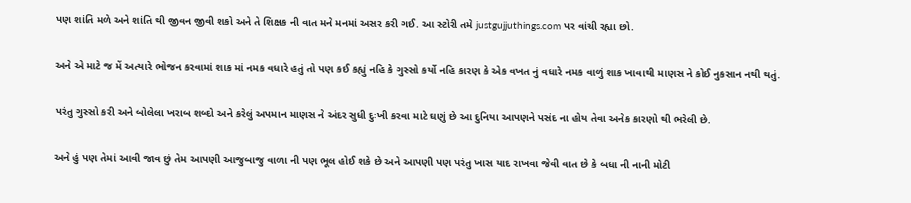પણ શાંતિ મળે અને શાંતિ થી જીવન જીવી શકો અને તે શિક્ષક ની વાત મને મનમાં અસર કરી ગઈ. આ સ્ટોરી તમે justgujjuthings.com પર વાંચી રહ્યા છો.

અને એ માટે જ મેં અત્યારે ભોજન કરવામાં શાક માં નમક વધારે હતું તો પણ કઈ કહ્યું નહિ કે ગુસ્સો કર્યો નહિ કારણ કે એક વખત નું વધારે નમક વાળું શાક ખાવાથી માણસ ને કોઈ નુકસાન નથી થતું.

પરંતુ ગુસ્સો કરી અને બોલેલા ખરાબ શબ્દો અને કરેલું અપમાન માણસ ને અંદર સુધી દુઃખી કરવા માટે ઘણું છે આ દુનિયા આપણને પસંદ ના હોય તેવા અનેક કારણો થી ભરેલી છે.

અને હું પણ તેમાં આવી જાવ છું તેમ આપણી આજુબાજુ વાળા ની પણ ભૂલ હોઈ શકે છે અને આપણી પણ પરંતુ ખાસ યાદ રાખવા જેવી વાત છે કે બધા ની નાની મોટી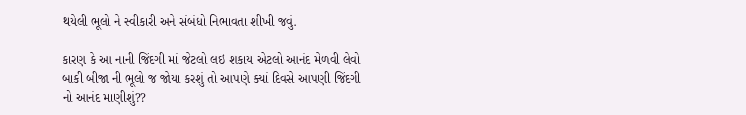થયેલી ભૂલો ને સ્વીકારી અને સંબંધો નિભાવતા શીખી જવું.

કારણ કે આ નાની જિંદગી માં જેટલો લઇ શકાય એટલો આનંદ મેળવી લેવો બાકી બીજા ની ભૂલો જ જોયા કરશું તો આપણે ક્યાં દિવસે આપણી જિંદગી નો આનંદ માણીશું??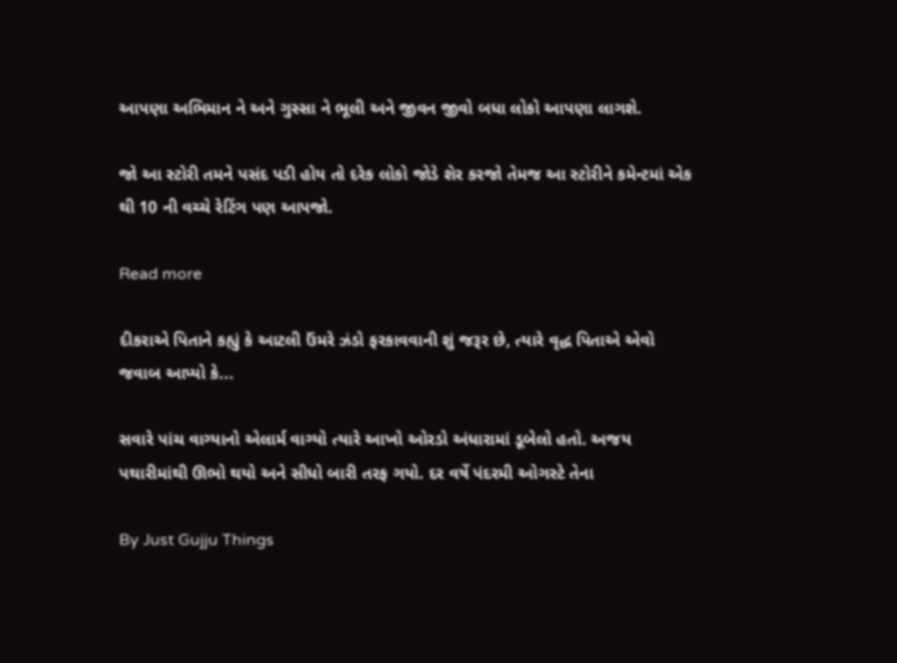આપણા અભિમાન ને અને ગુસ્સા ને ભૂલી અને જીવન જીવો બધા લોકો આપણા લાગશે.

જો આ સ્ટોરી તમને પસંદ પડી હોય તો દરેક લોકો જોડે શેર કરજો તેમજ આ સ્ટોરીને કમેન્ટમાં એક થી 10 ની વચ્ચે રેટિંગ પણ આપજો.

Read more

દીકરાએ પિતાને કહ્યું કે આટલી ઉંમરે ઝંડો ફરકાવવાની શું જરૂર છે, ત્યારે વૃદ્ધ પિતાએ એવો જવાબ આપ્યો કે...

સવારે પાંચ વાગ્યાનો એલાર્મ વાગ્યો ત્યારે આખો ઓરડો અંધારામાં ડૂબેલો હતો. અજય પથારીમાંથી ઊભો થયો અને સીધો બારી તરફ ગયો. દર વર્ષે પંદરમી ઓગસ્ટે તેના

By Just Gujju Things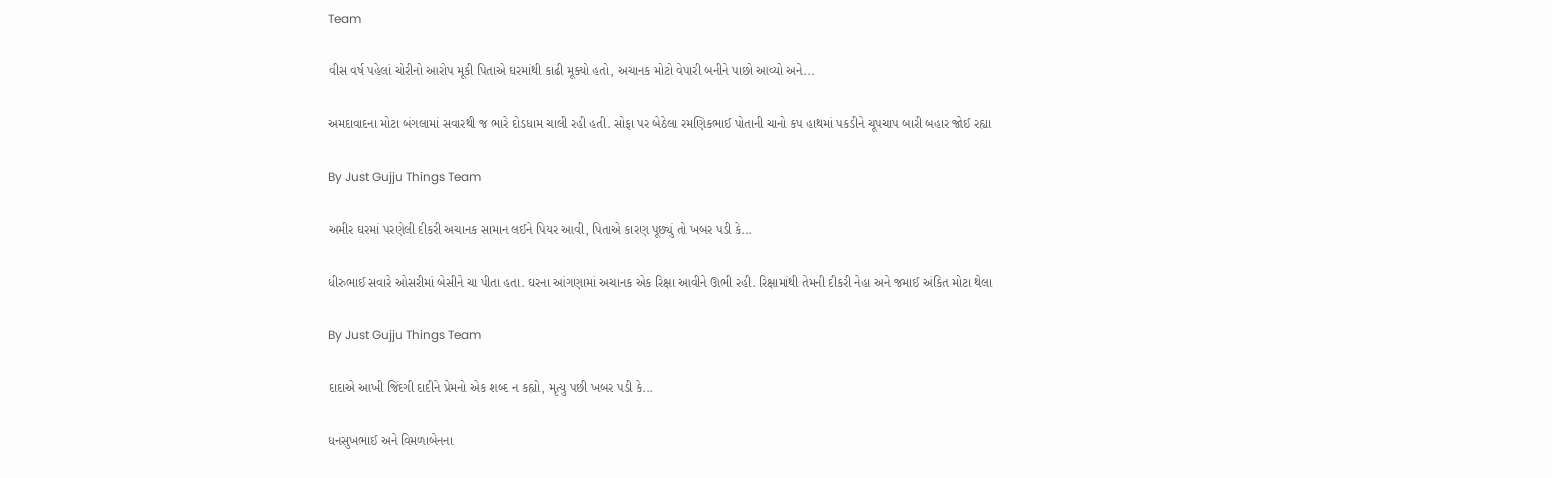Team

વીસ વર્ષ પહેલાં ચોરીનો આરોપ મૂકી પિતાએ ઘરમાંથી કાઢી મૂક્યો હતો, અચાનક મોટો વેપારી બનીને પાછો આવ્યો અને...

અમદાવાદના મોટા બંગલામાં સવારથી જ ભારે દોડધામ ચાલી રહી હતી. સોફા પર બેઠેલા રમણિકભાઈ પોતાની ચાનો કપ હાથમાં પકડીને ચૂપચાપ બારી બહાર જોઈ રહ્યા

By Just Gujju Things Team

અમીર ઘરમાં પરણેલી દીકરી અચાનક સામાન લઈને પિયર આવી, પિતાએ કારણ પૂછ્યું તો ખબર પડી કે...

ધીરુભાઈ સવારે ઓસરીમાં બેસીને ચા પીતા હતા. ઘરના આંગણામાં અચાનક એક રિક્ષા આવીને ઊભી રહી. રિક્ષામાંથી તેમની દીકરી નેહા અને જમાઈ અંકિત મોટા થેલા

By Just Gujju Things Team

દાદાએ આખી જિંદગી દાદીને પ્રેમનો એક શબ્દ ન કહ્યો, મૃત્યુ પછી ખબર પડી કે...

ધનસુખભાઈ અને વિમળાબેનના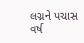લગ્નને પચાસ વર્ષ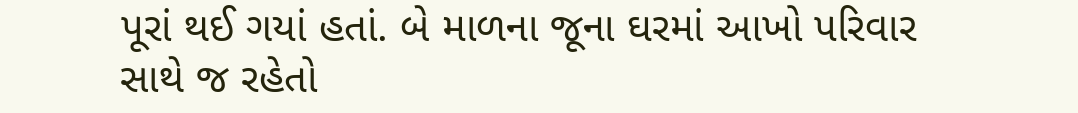પૂરાં થઈ ગયાં હતાં. બે માળના જૂના ઘરમાં આખો પરિવાર સાથે જ રહેતો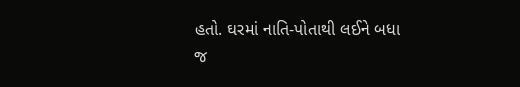હતો. ઘરમાં નાતિ-પોતાથી લઈને બધા જ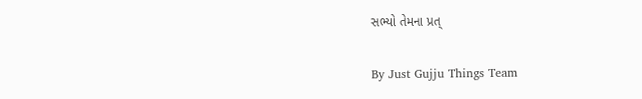સભ્યો તેમના પ્રત્

By Just Gujju Things Team